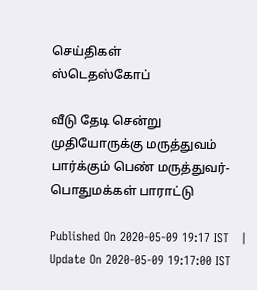செய்திகள்
ஸ்டெதஸ்கோப்

வீடு தேடி சென்று முதியோருக்கு மருத்துவம் பார்க்கும் பெண் மருத்துவர்- பொதுமக்கள் பாராட்டு

Published On 2020-05-09 19:17 IST   |   Update On 2020-05-09 19:17:00 IST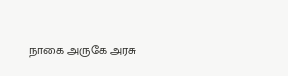நாகை அருகே அரசு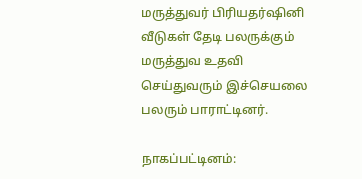மருத்துவர் பிரியதர்ஷினி வீடுகள் தேடி பலருக்கும் மருத்துவ உதவி செய்துவரும் இச்செயலை பலரும் பாராட்டினர்.

நாகப்பட்டினம்: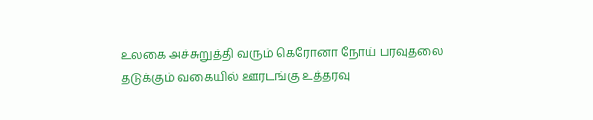உலகை அச்சுறுத்தி வரும் கெரோனா நோய் பரவுதலை தடுக்கும் வகையில் ஊரடங்கு உத்தரவு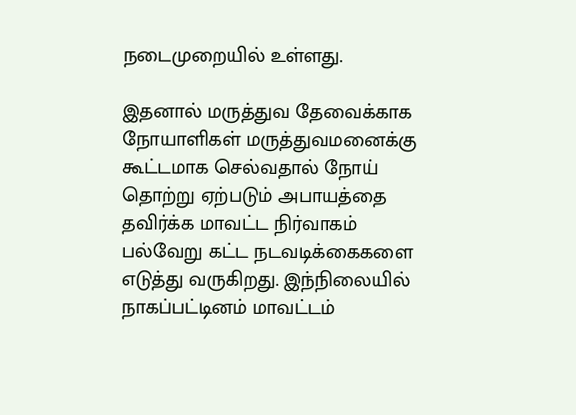நடைமுறையில் உள்ளது.

இதனால் மருத்துவ தேவைக்காக நோயாளிகள் மருத்துவமனைக்கு கூட்டமாக செல்வதால் நோய் தொற்று ஏற்படும் அபாயத்தை தவிர்க்க மாவட்ட நிர்வாகம் பல்வேறு கட்ட நடவடிக்கைகளை எடுத்து வருகிறது. இந்நிலையில் நாகப்பட்டினம் மாவட்டம்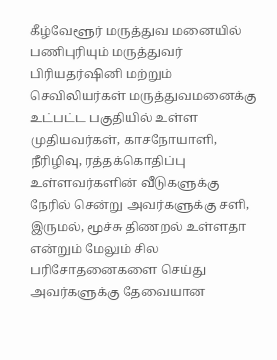கீழ்வேளூர் மருத்துவ மனையில் பணிபுரியும் மருத்துவர் பிரியதர்ஷினி மற்றும் செவிலியர்கள் மருத்துவமனைக்கு உட்பட்ட பகுதியில் உள்ள முதியவர்கள், காசநோயாளி, நீரிழிவு, ரத்தக்கொதிப்பு உள்ளவர்களின் வீடுகளுக்கு நேரில் சென்று அவர்களுக்கு சளி, இருமல், மூச்சு திணறல் உள்ளதா என்றும் மேலும் சில பரிசோதனைகளை செய்து அவர்களுக்கு தேவையான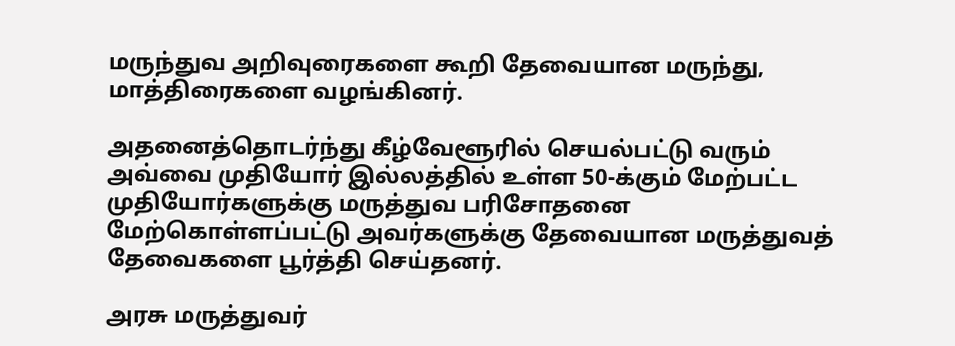மருந்துவ அறிவுரைகளை கூறி தேவையான மருந்து, மாத்திரைகளை வழங்கினர்.

அதனைத்தொடர்ந்து கீழ்வேளூரில் செயல்பட்டு வரும் அவ்வை முதியோர் இல்லத்தில் உள்ள 50-க்கும் மேற்பட்ட முதியோர்களுக்கு மருத்துவ பரிசோதனை மேற்கொள்ளப்பட்டு அவர்களுக்கு தேவையான மருத்துவத் தேவைகளை பூர்த்தி செய்தனர்.

அரசு மருத்துவர்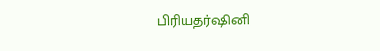பிரியதர்ஷினி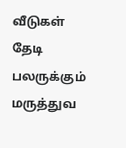வீடுகள் தேடி பலருக்கும் மருத்துவ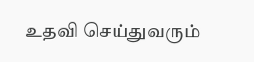உதவி செய்துவரும்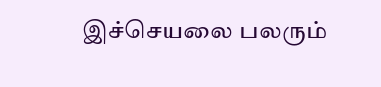இச்செயலை பலரும்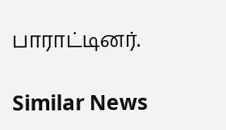பாராட்டினர்.

Similar News